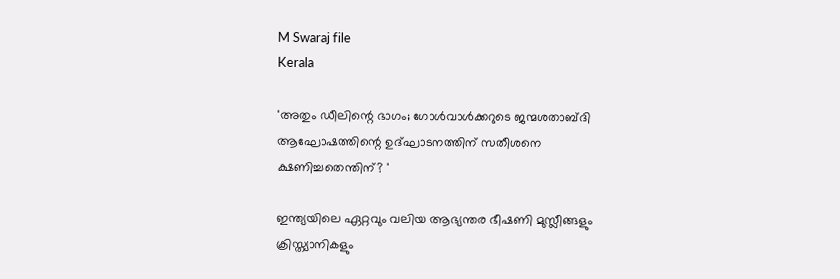M Swaraj file
Kerala

'അതും ഡീലിന്റെ ഭാഗം; ഗോള്‍വാള്‍ക്കറുടെ ജന്മശതാബ്ദി ആഘോഷത്തിന്റെ ഉദ്ഘാടനത്തിന് സതീശനെ ക്ഷണിച്ചതെന്തിന്? '

ഇന്ത്യയിലെ ഏറ്റവും വലിയ ആഭ്യന്തര ഭീഷണി മുസ്ലീങ്ങളും ക്രിസ്ത്യാനികളും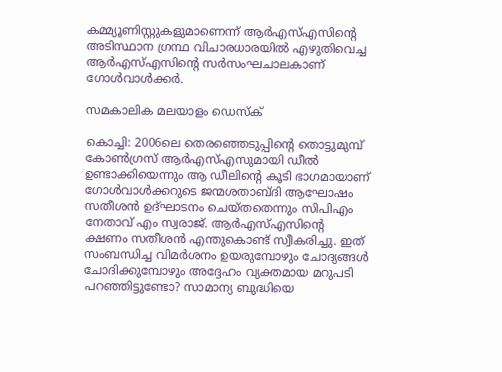കമ്മ്യൂണിസ്റ്റുകളുമാണെന്ന് ആര്‍എസ്എസിന്റെ അടിസ്ഥാന ഗ്രന്ഥ വിചാരധാരയില്‍ എഴുതിവെച്ച ആര്‍എസ്എസിന്റെ സര്‍സംഘചാലകാണ് ഗോള്‍വാള്‍ക്കര്‍.

സമകാലിക മലയാളം ഡെസ്ക്

കൊച്ചി: 2006ലെ തെരഞ്ഞെടുപ്പിന്റെ തൊട്ടുമുമ്പ് കോണ്‍ഗ്രസ് ആര്‍എസ്എസുമായി ഡീല്‍ ഉണ്ടാക്കിയെന്നും ആ ഡീലിന്റെ കൂടി ഭാഗമായാണ് ഗോള്‍വാള്‍ക്കറുടെ ജന്മശതാബ്ദി ആഘോഷം സതീശന്‍ ഉദ്ഘാടനം ചെയ്തതെന്നും സിപിഎം നേതാവ് എം സ്വരാജ്. ആര്‍എസ്എസിന്റെ ക്ഷണം സതീശന്‍ എന്തുകൊണ്ട് സ്വീകരിച്ചു. ഇത് സംബന്ധിച്ച വിമര്‍ശനം ഉയരുമ്പോഴും ചോദ്യങ്ങള്‍ ചോദിക്കുമ്പോഴും അദ്ദേഹം വ്യക്തമായ മറുപടി പറഞ്ഞിട്ടുണ്ടോ? സാമാന്യ ബുദ്ധിയെ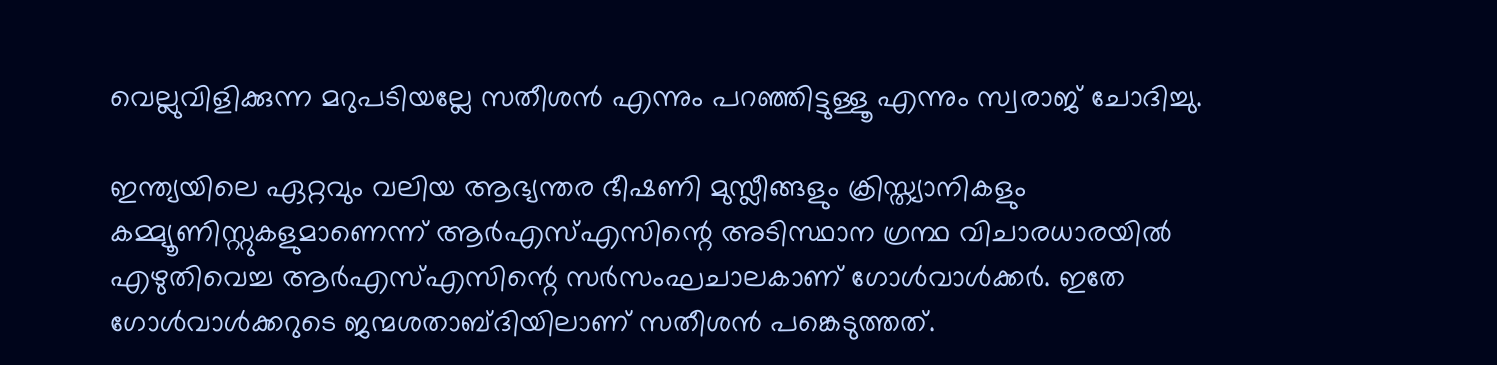വെല്ലുവിളിക്കുന്ന മറുപടിയല്ലേ സതീശന്‍ എന്നും പറഞ്ഞിട്ടുള്ളൂ എന്നും സ്വരാജ് ചോദിച്ചു.

ഇന്ത്യയിലെ ഏറ്റവും വലിയ ആഭ്യന്തര ഭീഷണി മുസ്ലീങ്ങളും ക്രിസ്ത്യാനികളും കമ്മ്യൂണിസ്റ്റുകളുമാണെന്ന് ആര്‍എസ്എസിന്റെ അടിസ്ഥാന ഗ്രന്ഥ വിചാരധാരയില്‍ എഴുതിവെച്ച ആര്‍എസ്എസിന്റെ സര്‍സംഘചാലകാണ് ഗോള്‍വാള്‍ക്കര്‍. ഇതേ ഗോള്‍വാള്‍ക്കറുടെ ജന്മശതാബ്ദിയിലാണ് സതീശന്‍ പങ്കെടുത്തത്.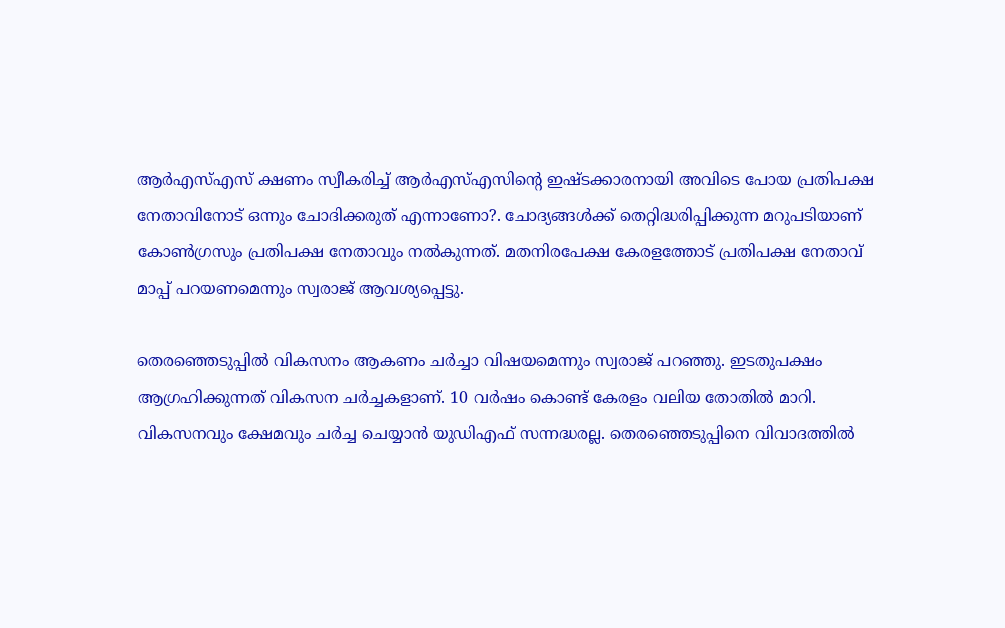ആര്‍എസ്എസ് ക്ഷണം സ്വീകരിച്ച് ആര്‍എസ്എസിന്റെ ഇഷ്ടക്കാരനായി അവിടെ പോയ പ്രതിപക്ഷ നേതാവിനോട് ഒന്നും ചോദിക്കരുത് എന്നാണോ?. ചോദ്യങ്ങള്‍ക്ക് തെറ്റിദ്ധരിപ്പിക്കുന്ന മറുപടിയാണ് കോണ്‍ഗ്രസും പ്രതിപക്ഷ നേതാവും നല്‍കുന്നത്. മതനിരപേക്ഷ കേരളത്തോട് പ്രതിപക്ഷ നേതാവ് മാപ്പ് പറയണമെന്നും സ്വരാജ് ആവശ്യപ്പെട്ടു.

തെരഞ്ഞെടുപ്പില്‍ വികസനം ആകണം ചര്‍ച്ചാ വിഷയമെന്നും സ്വരാജ് പറഞ്ഞു. ഇടതുപക്ഷം ആഗ്രഹിക്കുന്നത് വികസന ചര്‍ച്ചകളാണ്. 10 വര്‍ഷം കൊണ്ട് കേരളം വലിയ തോതില്‍ മാറി. വികസനവും ക്ഷേമവും ചര്‍ച്ച ചെയ്യാന്‍ യുഡിഎഫ് സന്നദ്ധരല്ല. തെരഞ്ഞെടുപ്പിനെ വിവാദത്തില്‍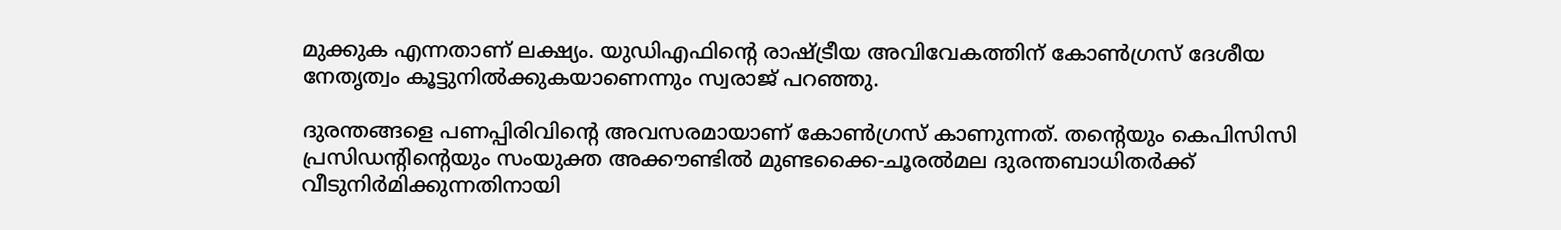മുക്കുക എന്നതാണ് ലക്ഷ്യം. യുഡിഎഫിന്റെ രാഷ്ട്രീയ അവിവേകത്തിന് കോണ്‍ഗ്രസ് ദേശീയ നേതൃത്വം കൂട്ടുനില്‍ക്കുകയാണെന്നും സ്വരാജ് പറഞ്ഞു.

ദുരന്തങ്ങളെ പണപ്പിരിവിന്റെ അവസരമായാണ് കോണ്‍ഗ്രസ് കാണുന്നത്. തന്റെയും കെപിസിസി പ്രസിഡന്റിന്റെയും സംയുക്ത അക്കൗണ്ടില്‍ മുണ്ടക്കൈ-ചൂരല്‍മല ദുരന്തബാധിതര്‍ക്ക് വീടുനിര്‍മിക്കുന്നതിനായി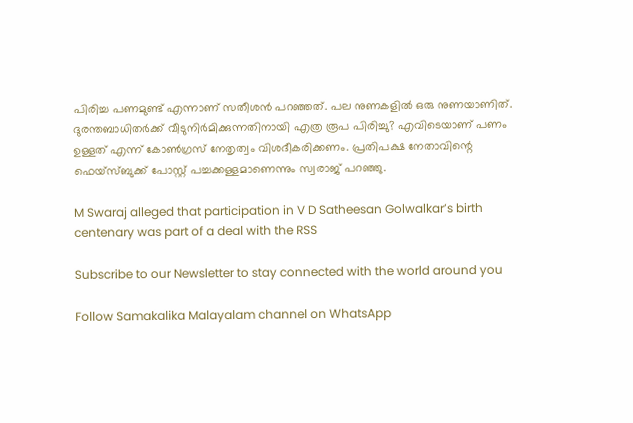പിരിച്ച പണമുണ്ട് എന്നാണ് സതീശന്‍ പറഞ്ഞത്. പല നുണകളില്‍ ഒരു നുണയാണിത്. ദുരന്തബാധിതര്‍ക്ക് വീടുനിര്‍മിക്കുന്നതിനായി എത്ര രൂപ പിരിച്ചു? എവിടെയാണ് പണം ഉള്ളത് എന്ന് കോണ്‍ഗ്രസ് നേതൃത്വം വിശദീകരിക്കണം. പ്രതിപക്ഷ നേതാവിന്റെ ഫെയ്‌സ്ബുക്ക് പോസ്റ്റ് പച്ചക്കള്ളമാണെന്നും സ്വരാജ് പറഞ്ഞു.

M Swaraj alleged that participation in V D Satheesan Golwalkar’s birth centenary was part of a deal with the RSS

Subscribe to our Newsletter to stay connected with the world around you

Follow Samakalika Malayalam channel on WhatsApp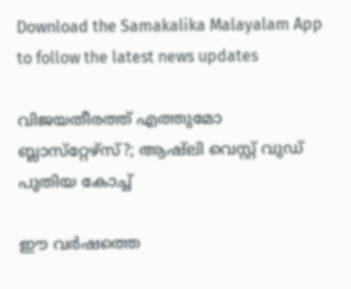Download the Samakalika Malayalam App to follow the latest news updates

വിജയതീരത്ത് എത്തുമോ ബ്ലാസ്‌റ്റേഴ്‌സ്?; ആഷ്‌ലി വെസ്റ്റ് വുഡ് പുതിയ കോച്ച്

ഈ വര്‍ഷത്തെ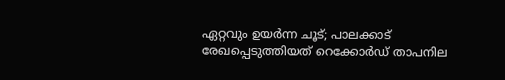ഏറ്റവും ഉയര്‍ന്ന ചൂട്; പാലക്കാട് രേഖപ്പെടുത്തിയത് റെക്കോര്‍ഡ് താപനില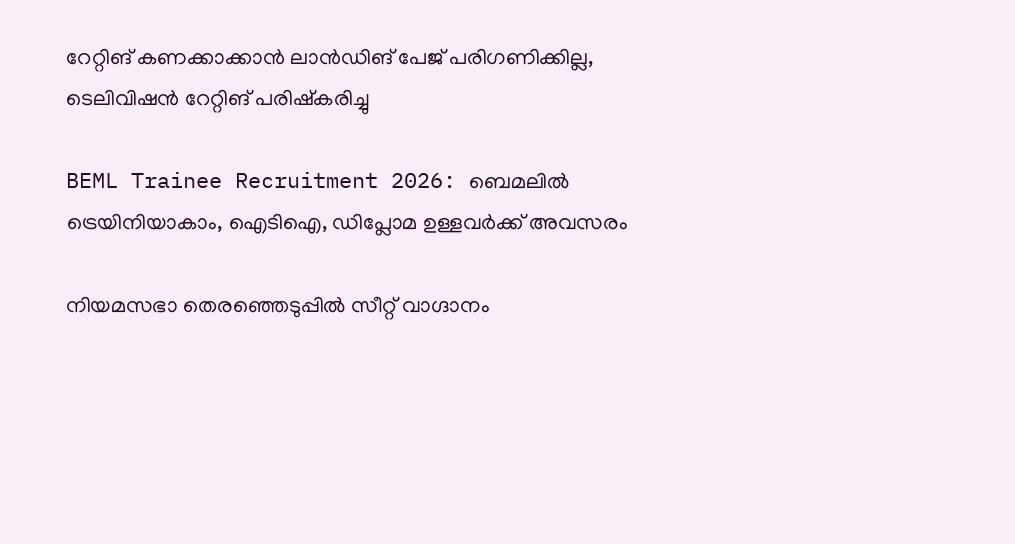റേറ്റിങ് കണക്കാക്കാന്‍ ലാന്‍ഡിങ് പേജ് പരിഗണിക്കില്ല, ടെലിവിഷന്‍ റേറ്റിങ് പരിഷ്‌കരിച്ചു

BEML Trainee Recruitment 2026: ബെമലിൽ ട്രെയിനിയാകാം, ഐടിഐ, ഡിപ്ലോമ ഉള്ളവർക്ക് അവസരം

നിയമസഭാ തെരഞ്ഞെടുപ്പില്‍ സീറ്റ് വാഗ്ദാനം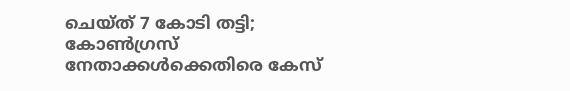ചെയ്ത് 7 കോടി തട്ടി; കോണ്‍ഗ്രസ് നേതാക്കള്‍ക്കെതിരെ കേസ്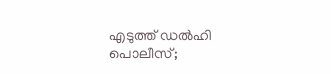എടുത്ത് ഡല്‍ഹി പൊലീസ്;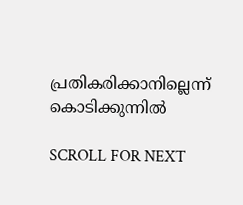പ്രതികരിക്കാനില്ലെന്ന് കൊടിക്കുന്നില്‍

SCROLL FOR NEXT